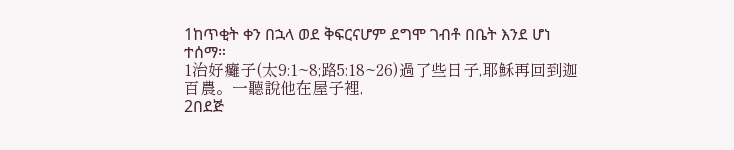1ከጥቂት ቀን በኋላ ወደ ቅፍርናሆም ደግሞ ገብቶ በቤት እንደ ሆነ ተሰማ።
1治好癱子(太9:1~8;路5:18~26)過了些日子,耶穌再回到迦百農。一聽說他在屋子裡,
2በደጅ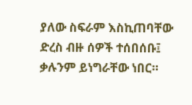ያለው ስፍራም እስኪጠባቸው ድረስ ብዙ ሰዎች ተሰበሰቡ፤ ቃሉንም ይነግራቸው ነበር።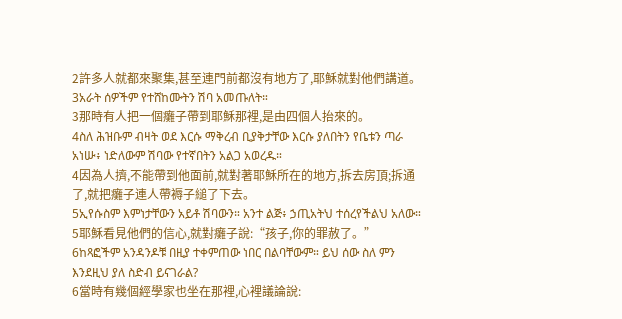2許多人就都來聚集,甚至連門前都沒有地方了,耶穌就對他們講道。
3አራት ሰዎችም የተሸከሙትን ሽባ አመጡለት።
3那時有人把一個癱子帶到耶穌那裡,是由四個人抬來的。
4ስለ ሕዝቡም ብዛት ወደ እርሱ ማቅረብ ቢያቅታቸው እርሱ ያለበትን የቤቱን ጣራ አነሡ፥ ነድለውም ሽባው የተኛበትን አልጋ አወረዱ።
4因為人擠,不能帶到他面前,就對著耶穌所在的地方,拆去房頂;拆通了,就把癱子連人帶褥子縋了下去。
5ኢየሱስም እምነታቸውን አይቶ ሽባውን። አንተ ልጅ፥ ኃጢአትህ ተሰረየችልህ አለው።
5耶穌看見他們的信心,就對癱子說:“孩子,你的罪赦了。”
6ከጻፎችም አንዳንዶቹ በዚያ ተቀምጠው ነበር በልባቸውም። ይህ ሰው ስለ ምን እንደዚህ ያለ ስድብ ይናገራል?
6當時有幾個經學家也坐在那裡,心裡議論說: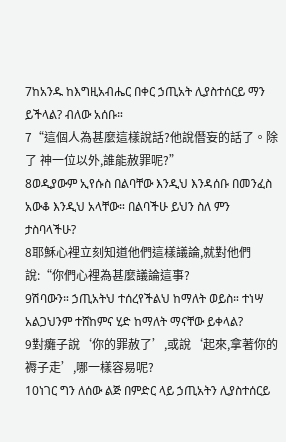7ከአንዱ ከእግዚአብሔር በቀር ኃጢአት ሊያስተሰርይ ማን ይችላል? ብለው አሰቡ።
7“這個人為甚麼這樣說話?他說僭妄的話了。除了 神一位以外,誰能赦罪呢?”
8ወዲያውም ኢየሱስ በልባቸው እንዲህ እንዳሰቡ በመንፈስ አውቆ እንዲህ አላቸው። በልባችሁ ይህን ስለ ምን ታስባላችሁ?
8耶穌心裡立刻知道他們這樣議論,就對他們說:“你們心裡為甚麼議論這事?
9ሽባውን። ኃጢአትህ ተሰረየችልህ ከማለት ወይስ። ተነሣ አልጋህንም ተሸከምና ሂድ ከማለት ማናቸው ይቀላል?
9對癱子說‘你的罪赦了’,或說‘起來,拿著你的褥子走’,哪一樣容易呢?
10ነገር ግን ለሰው ልጅ በምድር ላይ ኃጢአትን ሊያስተሰርይ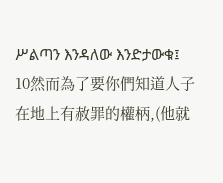ሥልጣን እንዳለው እንድታውቁ፤
10然而為了要你們知道人子在地上有赦罪的權柄,(他就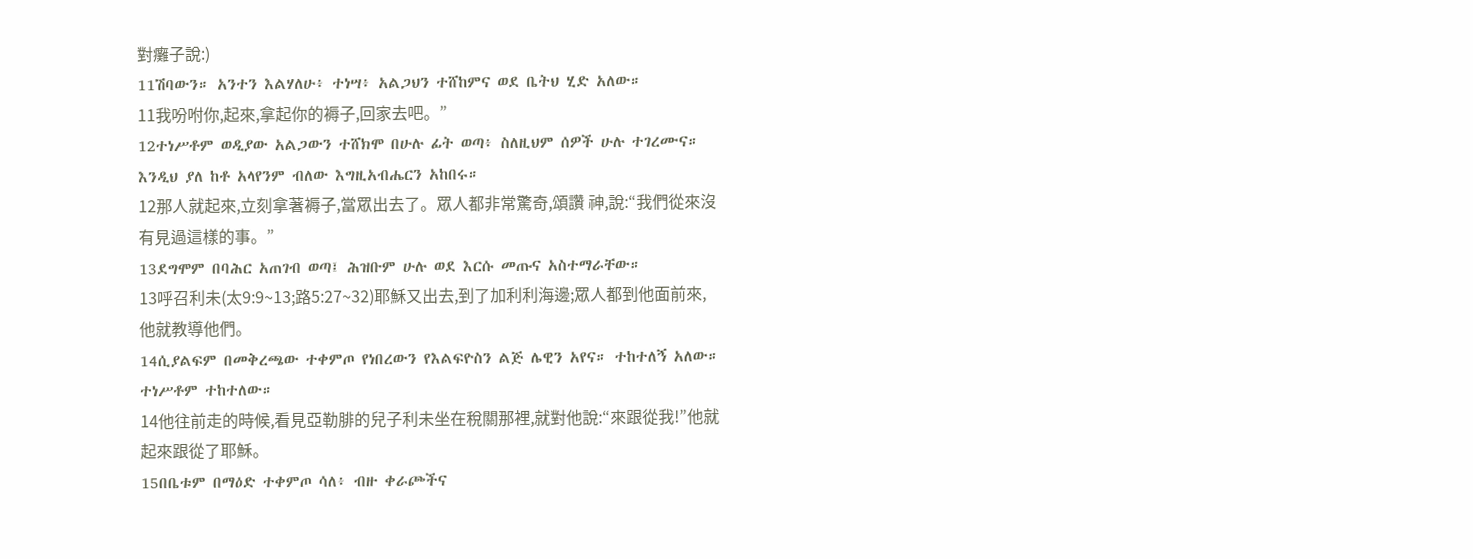對癱子說:)
11ሽባውን። አንተን እልሃለሁ፥ ተነሣ፥ አልጋህን ተሸከምና ወደ ቤትህ ሂድ አለው።
11我吩咐你,起來,拿起你的褥子,回家去吧。”
12ተነሥቶም ወዲያው አልጋውን ተሸክሞ በሁሉ ፊት ወጣ፥ ስለዚህም ሰዎች ሁሉ ተገረሙና። እንዲህ ያለ ከቶ አላየንም ብለው እግዚአብሔርን አከበሩ።
12那人就起來,立刻拿著褥子,當眾出去了。眾人都非常驚奇,頌讚 神,說:“我們從來沒有見過這樣的事。”
13ደግሞም በባሕር አጠገብ ወጣ፤ ሕዝቡም ሁሉ ወደ እርሱ መጡና አስተማራቸው።
13呼召利未(太9:9~13;路5:27~32)耶穌又出去,到了加利利海邊;眾人都到他面前來,他就教導他們。
14ሲያልፍም በመቅረጫው ተቀምጦ የነበረውን የእልፍዮስን ልጅ ሌዊን አየና። ተከተለኝ አለው። ተነሥቶም ተከተለው።
14他往前走的時候,看見亞勒腓的兒子利未坐在稅關那裡,就對他說:“來跟從我!”他就起來跟從了耶穌。
15በቤቱም በማዕድ ተቀምጦ ሳለ፥ ብዙ ቀራጮችና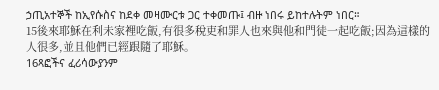ኃጢአተኞች ከኢየሱስና ከደቀ መዛሙርቱ ጋር ተቀመጡ፤ ብዙ ነበሩ ይከተሉትም ነበር።
15後來耶穌在利未家裡吃飯,有很多稅吏和罪人也來與他和門徒一起吃飯;因為這樣的人很多,並且他們已經跟隨了耶穌。
16ጻፎችና ፈሪሳውያንም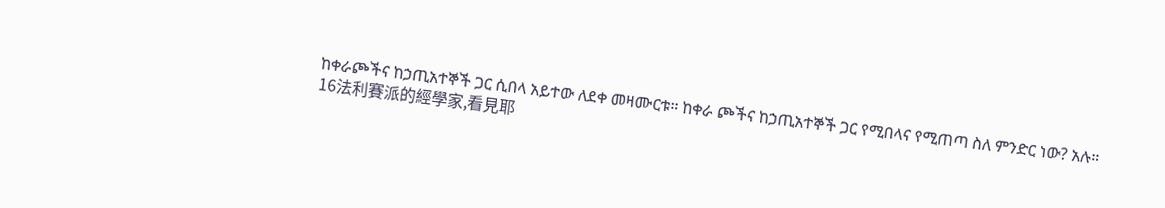ከቀራጮችና ከኃጢአተኞች ጋር ሲበላ አይተው ለደቀ መዛሙርቱ። ከቀራ ጮችና ከኃጢአተኞች ጋር የሚበላና የሚጠጣ ስለ ምንድር ነው? አሉ።
16法利賽派的經學家,看見耶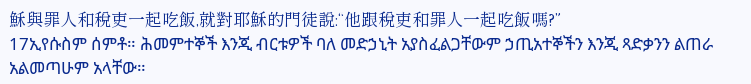穌與罪人和稅吏一起吃飯,就對耶穌的門徒說:“他跟稅吏和罪人一起吃飯嗎?”
17ኢየሱስም ሰምቶ። ሕመምተኞች እንጂ ብርቱዎች ባለ መድኃኒት አያስፈልጋቸውም ኃጢአተኞችን እንጂ ጻድቃንን ልጠራ አልመጣሁም አላቸው።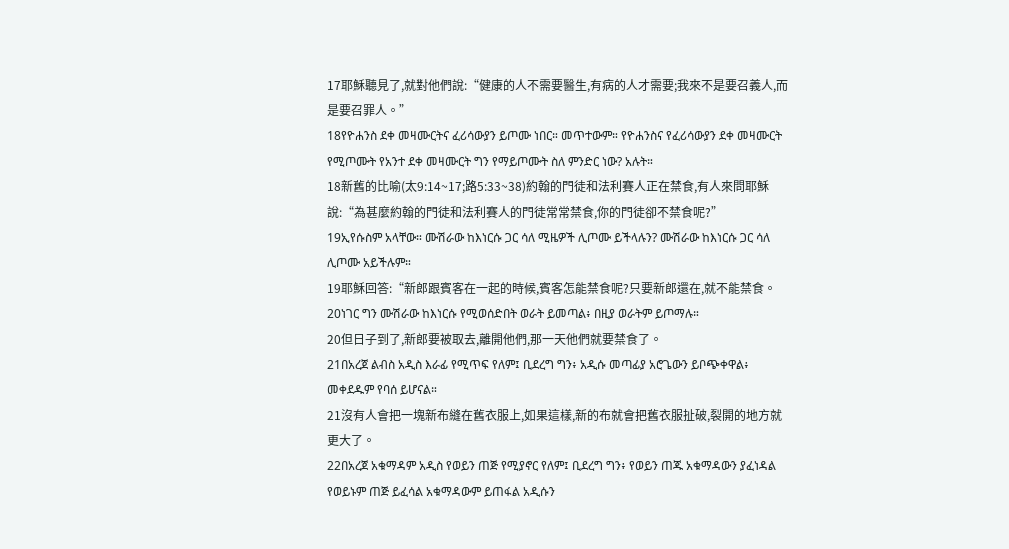17耶穌聽見了,就對他們說:“健康的人不需要醫生,有病的人才需要;我來不是要召義人,而是要召罪人。”
18የዮሐንስ ደቀ መዛሙርትና ፈሪሳውያን ይጦሙ ነበር። መጥተውም። የዮሐንስና የፈሪሳውያን ደቀ መዛሙርት የሚጦሙት የአንተ ደቀ መዛሙርት ግን የማይጦሙት ስለ ምንድር ነው? አሉት።
18新舊的比喻(太9:14~17;路5:33~38)約翰的門徒和法利賽人正在禁食,有人來問耶穌說:“為甚麼約翰的門徒和法利賽人的門徒常常禁食,你的門徒卻不禁食呢?”
19ኢየሱስም አላቸው። ሙሽራው ከእነርሱ ጋር ሳለ ሚዜዎች ሊጦሙ ይችላሉን? ሙሽራው ከእነርሱ ጋር ሳለ ሊጦሙ አይችሉም።
19耶穌回答:“新郎跟賓客在一起的時候,賓客怎能禁食呢?只要新郎還在,就不能禁食。
20ነገር ግን ሙሽራው ከእነርሱ የሚወሰድበት ወራት ይመጣል፥ በዚያ ወራትም ይጦማሉ።
20但日子到了,新郎要被取去,離開他們,那一天他們就要禁食了。
21በአረጀ ልብስ አዲስ እራፊ የሚጥፍ የለም፤ ቢደረግ ግን፥ አዲሱ መጣፊያ አሮጌውን ይቦጭቀዋል፥ መቀደዱም የባሰ ይሆናል።
21沒有人會把一塊新布縫在舊衣服上,如果這樣,新的布就會把舊衣服扯破,裂開的地方就更大了。
22በአረጀ አቁማዳም አዲስ የወይን ጠጅ የሚያኖር የለም፤ ቢደረግ ግን፥ የወይን ጠጁ አቁማዳውን ያፈነዳል የወይኑም ጠጅ ይፈሳል አቁማዳውም ይጠፋል አዲሱን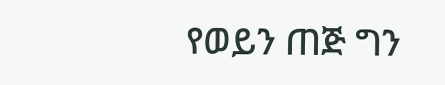የወይን ጠጅ ግን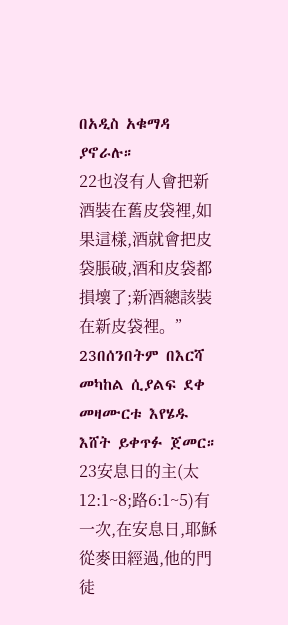በአዲስ አቁማዳ ያኖራሉ።
22也沒有人會把新酒裝在舊皮袋裡,如果這樣,酒就會把皮袋脹破,酒和皮袋都損壞了;新酒總該裝在新皮袋裡。”
23በሰንበትም በእርሻ መካከል ሲያልፍ ደቀ መዛሙርቱ እየሄዱ እሸት ይቀጥፉ ጀመር።
23安息日的主(太12:1~8;路6:1~5)有一次,在安息日,耶穌從麥田經過,他的門徒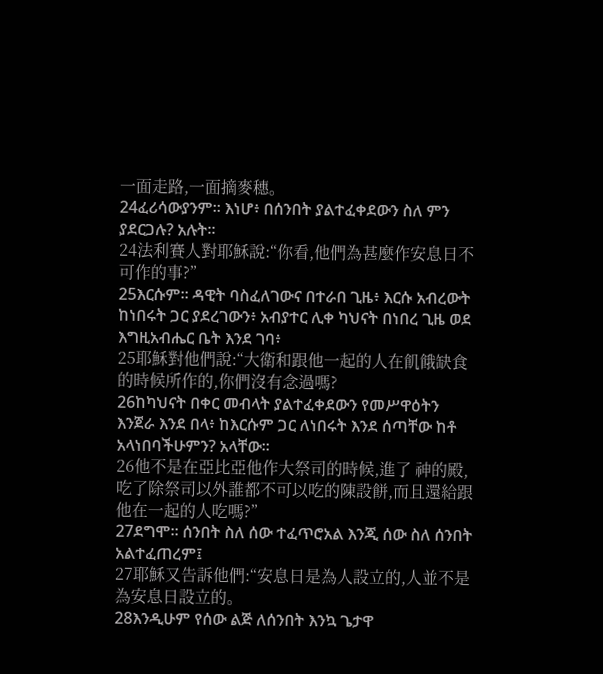一面走路,一面摘麥穗。
24ፈሪሳውያንም። እነሆ፥ በሰንበት ያልተፈቀደውን ስለ ምን ያደርጋሉ? አሉት።
24法利賽人對耶穌說:“你看,他們為甚麼作安息日不可作的事?”
25እርሱም። ዳዊት ባስፈለገውና በተራበ ጊዜ፥ እርሱ አብረውት ከነበሩት ጋር ያደረገውን፥ አብያተር ሊቀ ካህናት በነበረ ጊዜ ወደ እግዚአብሔር ቤት እንደ ገባ፥
25耶穌對他們說:“大衛和跟他一起的人在飢餓缺食的時候所作的,你們沒有念過嗎?
26ከካህናት በቀር መብላት ያልተፈቀደውን የመሥዋዕትን እንጀራ እንደ በላ፥ ከእርሱም ጋር ለነበሩት እንደ ሰጣቸው ከቶ አላነበባችሁምን? አላቸው።
26他不是在亞比亞他作大祭司的時候,進了 神的殿,吃了除祭司以外誰都不可以吃的陳設餅,而且還給跟他在一起的人吃嗎?”
27ደግሞ። ሰንበት ስለ ሰው ተፈጥሮአል እንጂ ሰው ስለ ሰንበት አልተፈጠረም፤
27耶穌又告訴他們:“安息日是為人設立的,人並不是為安息日設立的。
28እንዲሁም የሰው ልጅ ለሰንበት እንኳ ጌታዋ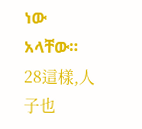ነው አላቸው።
28這樣,人子也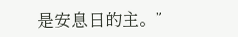是安息日的主。”